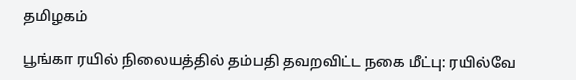தமிழகம்

பூங்கா ரயில் நிலையத்தில் தம்பதி தவறவிட்ட நகை மீட்பு: ரயில்வே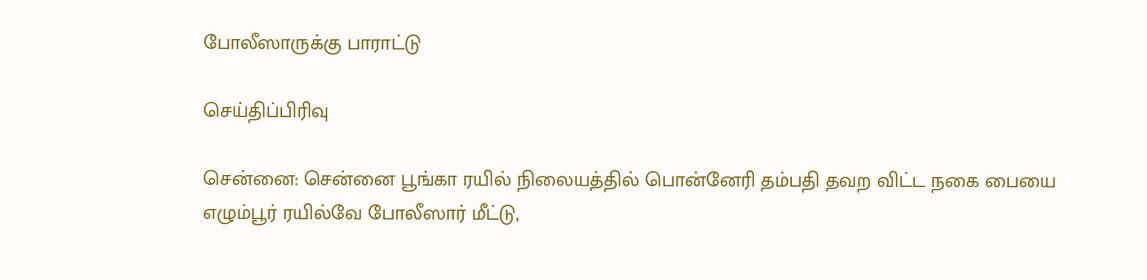போலீஸாருக்கு பாராட்டு

செய்திப்பிரிவு

சென்னை: சென்னை பூங்கா ரயில் நிலையத்தில் பொன்னேரி தம்பதி தவற விட்ட நகை பையை எழும்பூர் ரயில்வே போலீஸார் மீட்டு,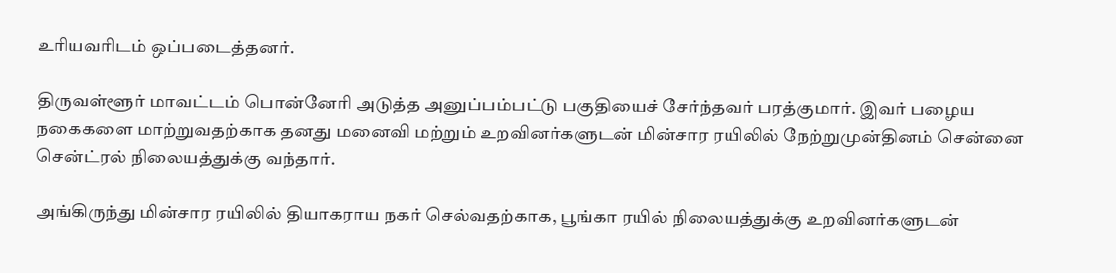உரியவரிடம் ஒப்படைத்தனர்.

திருவள்ளூர் மாவட்டம் பொன்னேரி அடுத்த அனுப்பம்பட்டு பகுதியைச் சேர்ந்தவர் பரத்குமார். இவர் பழைய நகைகளை மாற்றுவதற்காக தனது மனைவி மற்றும் உறவினர்களுடன் மின்சார ரயிலில் நேற்றுமுன்தினம் சென்னை சென்ட்ரல் நிலையத்துக்கு வந்தார்.

அங்கிருந்து மின்சார ரயிலில் தியாகராய நகர் செல்வதற்காக, பூங்கா ரயில் நிலையத்துக்கு உறவினர்களுடன்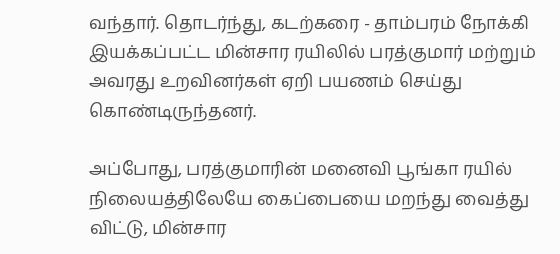வந்தார். தொடர்ந்து, கடற்கரை - தாம்பரம் நோக்கி இயக்கப்பட்ட மின்சார ரயிலில் பரத்குமார் மற்றும் அவரது உறவினர்கள் ஏறி பயணம் செய்து கொண்டிருந்தனர்.

அப்போது, பரத்குமாரின் மனைவி பூங்கா ரயில் நிலையத்திலேயே கைப்பையை மறந்து வைத்து விட்டு, மின்சார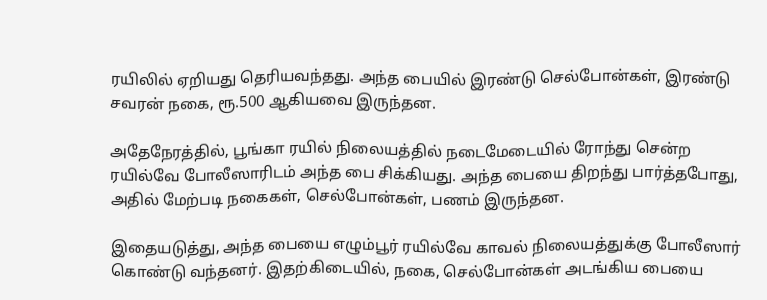ரயிலில் ஏறியது தெரியவந்தது. அந்த பையில் இரண்டு செல்போன்கள், இரண்டு சவரன் நகை, ரூ.500 ஆகியவை இருந்தன.

அதேநேரத்தில், பூங்கா ரயில் நிலையத்தில் நடைமேடையில் ரோந்து சென்ற ரயில்வே போலீஸாரிடம் அந்த பை சிக்கியது. அந்த பையை திறந்து பார்த்தபோது, அதில் மேற்படி நகைகள், செல்போன்கள், பணம் இருந்தன.

இதையடுத்து, அந்த பையை எழும்பூர் ரயில்வே காவல் நிலையத்துக்கு போலீஸார் கொண்டு வந்தனர். இதற்கிடையில், நகை, செல்போன்கள் அடங்கிய பையை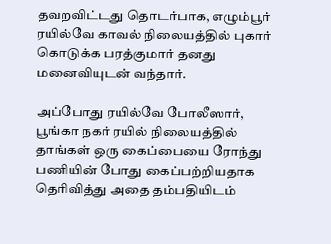தவறவிட்டது தொடர்பாக, எழும்பூர் ரயில்வே காவல் நிலையத்தில் புகார் கொடுக்க பரத்குமார் தனது மனைவியுடன் வந்தார்.

அப்போது ரயில்வே போலீஸார், பூங்கா நகர் ரயில் நிலையத்தில் தாங்கள் ஒரு கைப்பையை ரோந்து பணியின் போது கைப்பற்றியதாக தெரிவித்து அதை தம்பதியிடம்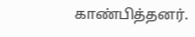காண்பித்தனர்.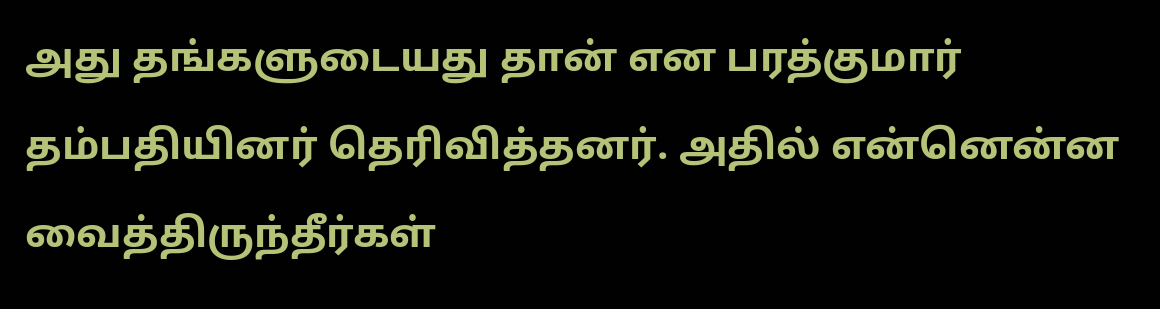அது தங்களுடையது தான் என பரத்குமார் தம்பதியினர் தெரிவித்தனர். அதில் என்னென்ன வைத்திருந்தீர்கள்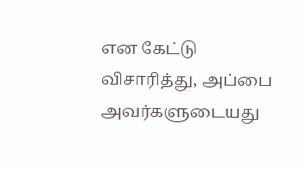என கேட்டு விசாரித்து, அப்பை அவர்களுடையது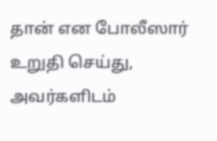தான் என போலீஸார் உறுதி செய்து, அவர்களிடம்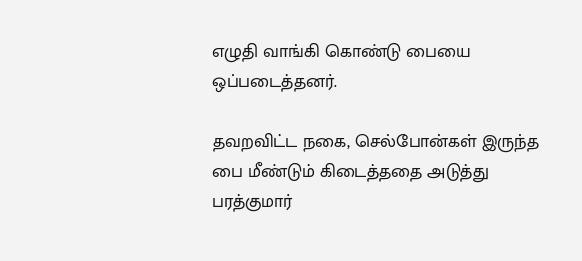எழுதி வாங்கி கொண்டு பையை ஒப்படைத்தனர்.

தவறவிட்ட நகை, செல்போன்கள் இருந்த பை மீண்டும் கிடைத்ததை அடுத்து பரத்குமார்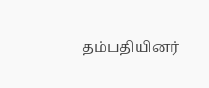தம்பதியினர்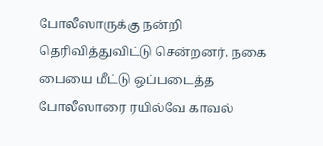போலீஸாருக்கு நன்றி தெரிவித்துவிட்டு சென்றனர். நகை பையை மீட்டு ஒப்படைத்த போலீஸாரை ரயில்வே காவல்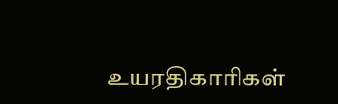உயரதிகாரிகள்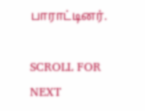பாராட்டினர்.

SCROLL FOR NEXT